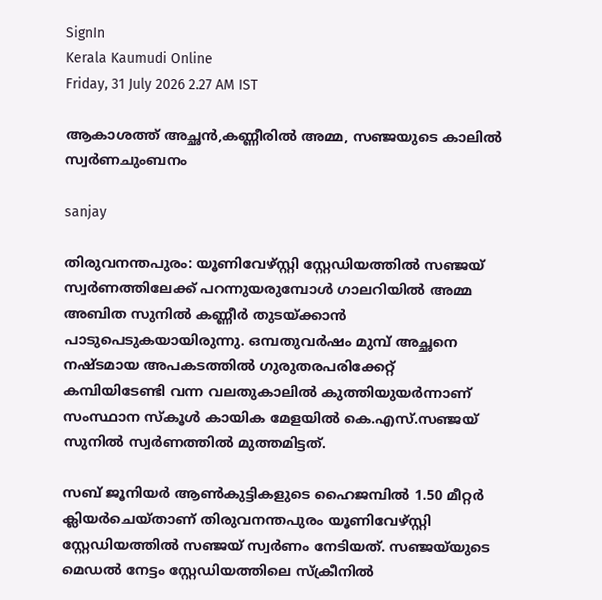SignIn
Kerala Kaumudi Online
Friday, 31 July 2026 2.27 AM IST

ആകാശത്ത് അച്ഛൻ,കണ്ണീരിൽ അമ്മ, സഞ്ജയുടെ കാലിൽ സ്വർണചുംബനം

sanjay

തിരുവനന്തപുരം: യൂണിവേഴ്സ്റ്റി സ്റ്റേഡിയത്തിൽ സഞ്ജയ് സ്വർണത്തിലേക്ക് പറന്നുയരുമ്പോൾ ഗാലറിയിൽ അമ്മ അബിത സുനിൽ കണ്ണീർ തുടയ്‌ക്കാൻ പാടുപെടുകയായിരുന്നു. ഒമ്പതുവർഷം മുമ്പ് അച്ഛനെ നഷ്ടമായ അപകടത്തിൽ ഗുരുതരപരിക്കേറ്റ് കമ്പിയിടേണ്ടി വന്ന വലതുകാലിൽ കുത്തിയുയർന്നാണ് സംസ്ഥാന സ്കൂൾ കായിക മേളയിൽ കെ.എസ്.സഞ്ജയ് സുനിൽ സ്വർണത്തിൽ മുത്തമിട്ടത്.

സബ് ജൂനിയർ ആൺകുട്ടികളുടെ ഹൈജമ്പിൽ 1.50 മീറ്റർ ക്ലിയർചെയ്താണ് തിരുവനന്തപുരം യൂണിവേഴ്സ്റ്റി സ്റ്റേഡിയത്തിൽ സഞ്ജയ് സ്വർണം നേടിയത്. സഞ്ജയ്‌യുടെ മെഡൽ നേട്ടം സ്റ്റേഡിയത്തിലെ സ്ക്രീനിൽ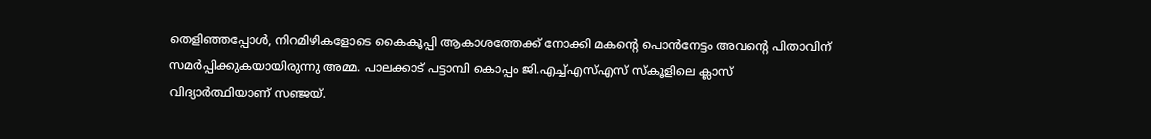തെളിഞ്ഞപ്പോൾ, നിറമിഴികളോടെ കൈകൂപ്പി ആകാശത്തേക്ക് നോക്കി മകന്റെ പൊൻനേട്ടം അവന്റെ പിതാവിന് സമർപ്പിക്കുകയായിരുന്നു അമ്മ. പാലക്കാട് പട്ടാമ്പി കൊപ്പം ജി.എച്ച്എസ്എസ് സ്‌കൂളിലെ ക്ലാസ് വിദ്യാർത്ഥിയാണ് സഞ്ജയ്.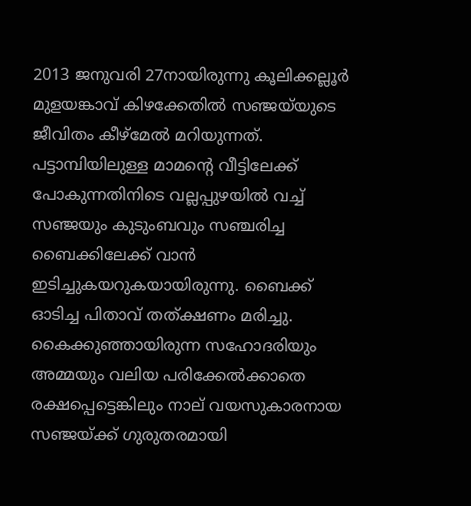2013 ജനുവരി 27നായിരുന്നു കൂലിക്കല്ലൂർ മുളയങ്കാവ് കിഴക്കേതിൽ സഞ്ജയ്‌യുടെ ജീവിതം കീഴ്മേൽ മറിയുന്നത്. പട്ടാമ്പിയിലുള്ള മാമന്റെ വീട്ടിലേക്ക് പോകുന്നതിനിടെ വല്ലപ്പുഴയിൽ വച്ച് സഞ്ജയും കുടുംബവും സഞ്ചരിച്ച ബൈക്കിലേക്ക് വാൻ ഇടിച്ചുകയറുകയായിരുന്നു. ബൈക്ക് ഓടിച്ച പിതാവ് തത്ക്ഷണം മരിച്ചു. കൈക്കുഞ്ഞായിരുന്ന സഹോദരിയും അമ്മയും വലിയ പരിക്കേൽക്കാതെ രക്ഷപ്പെട്ടെങ്കിലും നാല് വയസുകാരനായ സഞ്ജയ്ക്ക് ഗുരുതരമായി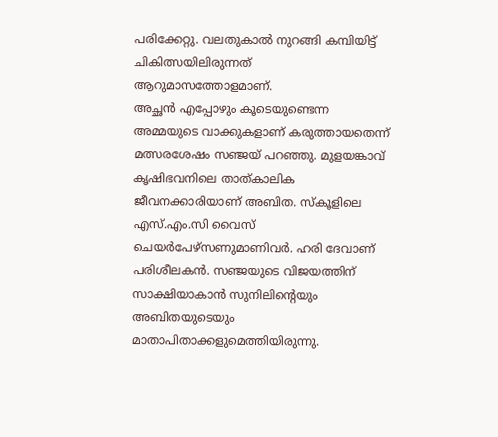പരിക്കേറ്റു. വലതുകാൽ നുറങ്ങി കമ്പിയിട്ട് ചികിത്സയിലിരുന്നത് ആറുമാസത്തോളമാണ്.
അച്ഛൻ എപ്പോഴും കൂടെയുണ്ടെന്ന അമ്മയുടെ വാക്കുകളാണ് കരുത്തായതെന്ന് മത്സരശേഷം സഞ്ജയ് പറഞ്ഞു. മുളയങ്കാവ് കൃഷിഭവനിലെ താത്കാലിക ജീവനക്കാരിയാണ് അബിത. സ്കൂളിലെ എസ്.എം.സി വൈസ് ചെയർപേഴ്സണുമാണിവർ. ഹരി ദേവാണ് പരിശീലകൻ. സഞ്ജയുടെ വിജയത്തിന് സാക്ഷിയാകാൻ സുനിലിന്റെയും അബിതയുടെയും മാതാപിതാക്കളുമെത്തിയിരുന്നു.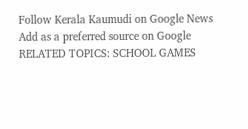Follow Kerala Kaumudi on Google News Add as a preferred source on Google
RELATED TOPICS: SCHOOL GAMES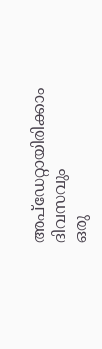അപ്ഡേറ്റായിരിക്കാം ദിവസവും
ഒരു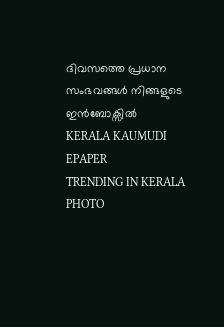ദിവസത്തെ പ്രധാന സംഭവങ്ങൾ നിങ്ങളുടെ ഇൻബോക്സിൽ
KERALA KAUMUDI EPAPER
TRENDING IN KERALA
PHOTO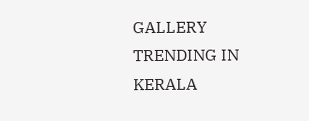GALLERY
TRENDING IN KERALA